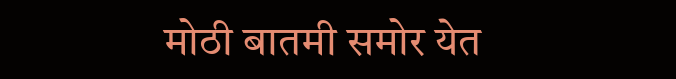मोठी बातमी समोर येत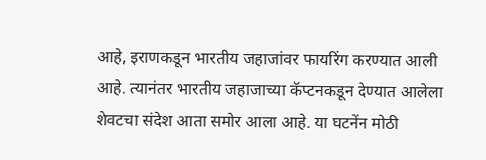आहे, इराणकडून भारतीय जहाजांवर फायरिंग करण्यात आली आहे. त्यानंतर भारतीय जहाजाच्या कॅप्टनकडून देण्यात आलेला शेवटचा संदेश आता समोर आला आहे. या घटनेंन मोठी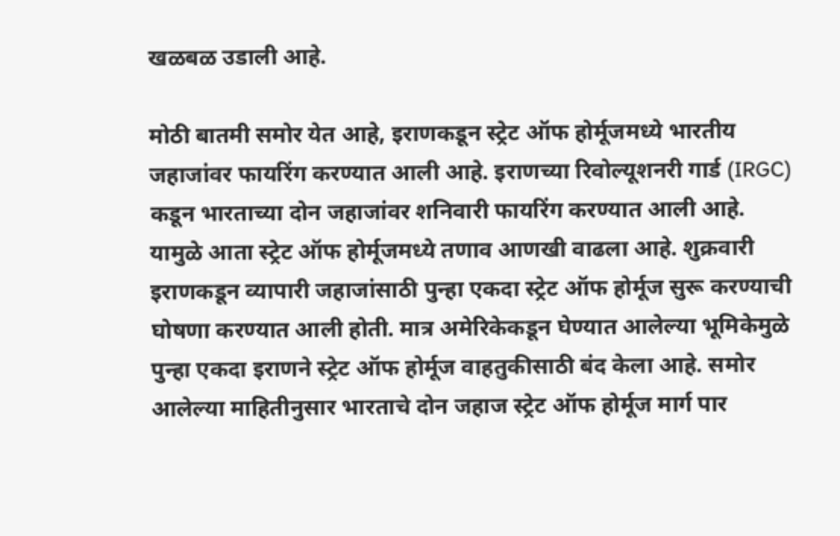खळबळ उडाली आहे.

मोठी बातमी समोर येत आहे, इराणकडून स्ट्रेट ऑफ होर्मूजमध्ये भारतीय जहाजांवर फायरिंग करण्यात आली आहे. इराणच्या रिवोल्यूशनरी गार्ड (IRGC) कडून भारताच्या दोन जहाजांवर शनिवारी फायरिंग करण्यात आली आहे. यामुळे आता स्ट्रेट ऑफ होर्मूजमध्ये तणाव आणखी वाढला आहे. शुक्रवारी इराणकडून व्यापारी जहाजांसाठी पुन्हा एकदा स्ट्रेट ऑफ होर्मूज सुरू करण्याची घोषणा करण्यात आली होती. मात्र अमेरिकेकडून घेण्यात आलेल्या भूमिकेमुळे पुन्हा एकदा इराणने स्ट्रेट ऑफ होर्मूज वाहतुकीसाठी बंद केला आहे. समोर आलेल्या माहितीनुसार भारताचे दोन जहाज स्ट्रेट ऑफ होर्मूज मार्ग पार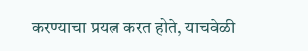करण्याचा प्रयत्न करत होते, याचवेळी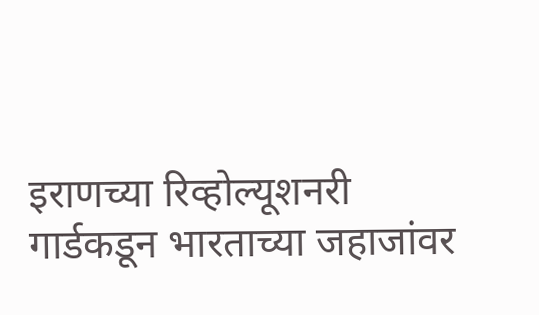इराणच्या रिव्होल्यूशनरी गार्डकडून भारताच्या जहाजांवर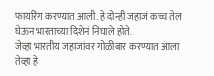फायरिंग करण्यात आली. हे दोन्ही जहाजं कच्च तेल घेऊन भारताच्या दिशेनं निघाले होते.
जेव्हा भारतीय जहाजांवर गोळीबार करण्यात आला तेव्हा हे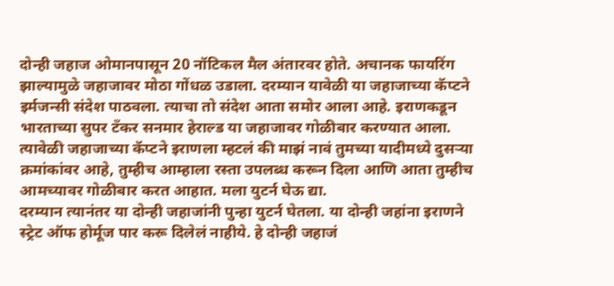दोन्ही जहाज ओमानपासून 20 नॉटिकल मैल अंतारवर होते. अचानक फायरिंग झाल्यामुळे जहाजावर मोठा गोंधळ उडाला. दरम्यान यावेळी या जहाजाच्या कॅप्टने इर्मजन्सी संदेश पाठवला. त्याचा तो संदेश आता समोर आला आहे. इराणकडून भारताच्या सुपर टँकर सनमार हेराल्ड या जहाजावर गोळीबार करण्यात आला. त्यावेळी जहाजाच्या कॅप्टने इराणला म्हटलं की माझं नावं तुमच्या यादीमध्ये दुसऱ्या क्रमांकांवर आहे, तुम्हीच आम्हाला रस्ता उपलब्ध करून दिला आणि आता तुम्हीच आमच्यावर गोळीबार करत आहात. मला युटर्न घेऊ द्या.
दरम्यान त्यानंतर या दोन्ही जहाजांनी पुन्हा युटर्न घेतला. या दोन्ही जहांना इराणने स्ट्रेट ऑफ होर्मूज पार करू दिलेलं नाहीये. हे दोन्ही जहाजं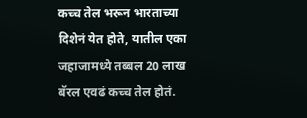कच्च तेल भरून भारताच्या दिशेनं येत होते, यातील एका जहाजामध्ये तब्बल 20 लाख बॅरल एवढं कच्च तेल होतं.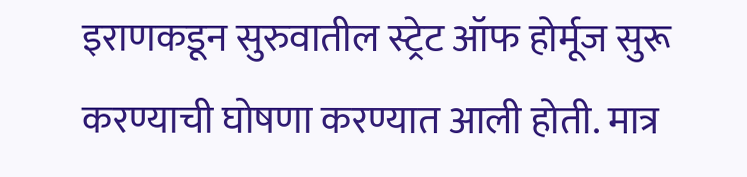इराणकडून सुरुवातील स्ट्रेट ऑफ होर्मूज सुरू करण्याची घोषणा करण्यात आली होती. मात्र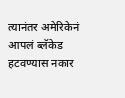त्यानंतर अमेरिकेनं आपलं ब्लॅकेड हटवण्यास नकार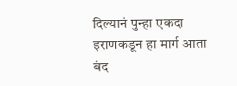दिल्यानं पुन्हा एकदा इराणकडून हा मार्ग आता बंद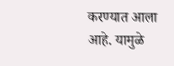करण्यात आला आहे. यामुळे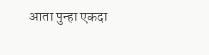आता पुन्हा एकदा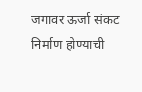जगावर ऊर्जा संकट निर्माण होण्याची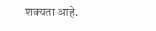शक्यता आहे.